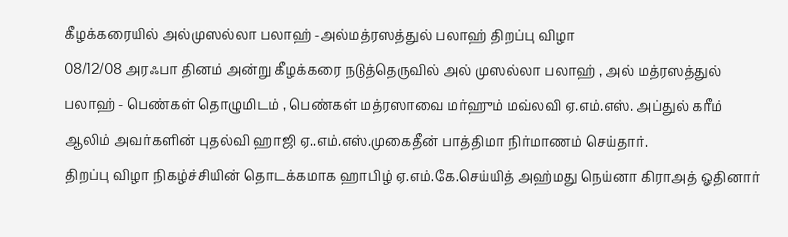கீழக்கரையில் அல்முஸல்லா பலாஹ் -அல்மத்ரஸத்துல் பலாஹ் திறப்பு விழா
08/12/08 அரஃபா தினம் அன்று கீழக்கரை நடுத்தெருவில் அல் முஸல்லா பலாஹ் , அல் மத்ரஸத்துல் பலாஹ் - பெண்கள் தொழுமிடம் , பெண்கள் மத்ரஸாவை மர்ஹும் மவ்லவி ஏ.எம்.எஸ். அப்துல் கரீம் ஆலிம் அவர்களின் புதல்வி ஹாஜி ஏ..எம்.எஸ்.முகைதீன் பாத்திமா நிர்மாணம் செய்தார்.
திறப்பு விழா நிகழ்ச்சியின் தொடக்கமாக ஹாபிழ் ஏ.எம்.கே.செய்யித் அஹ்மது நெய்னா கிராஅத் ஓதினார்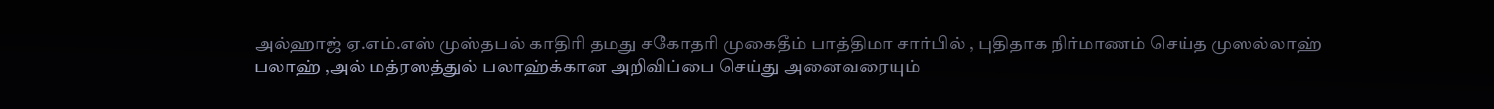அல்ஹாஜ் ஏ.எம்.எஸ் முஸ்தபல் காதிரி தமது சகோதரி முகைதீம் பாத்திமா சார்பில் , புதிதாக நிர்மாணம் செய்த முஸல்லாஹ் பலாஹ் ,அல் மத்ரஸத்துல் பலாஹ்க்கான அறிவிப்பை செய்து அனைவரையும்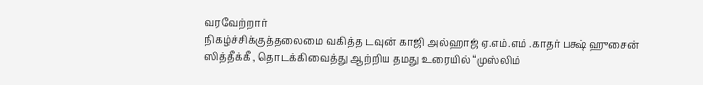வரவேற்றார்
நிகழ்ச்சிக்குத்தலைமை வகித்த டவுன் காஜி அல்ஹாஜ் ஏ.எம்.எம் .காதர் பக்ஷ் ஹுசைன் ஸித்தீக்கீ , தொடக்கிவைத்து ஆற்றிய தமது உரையில் “முஸ்லிம்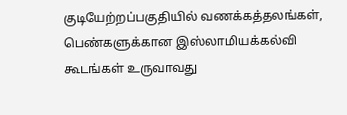குடியேற்றப்பகுதியில் வணக்கத்தலங்கள், பெண்களுக்கான இஸ்லாமியக்கல்வி கூடங்கள் உருவாவது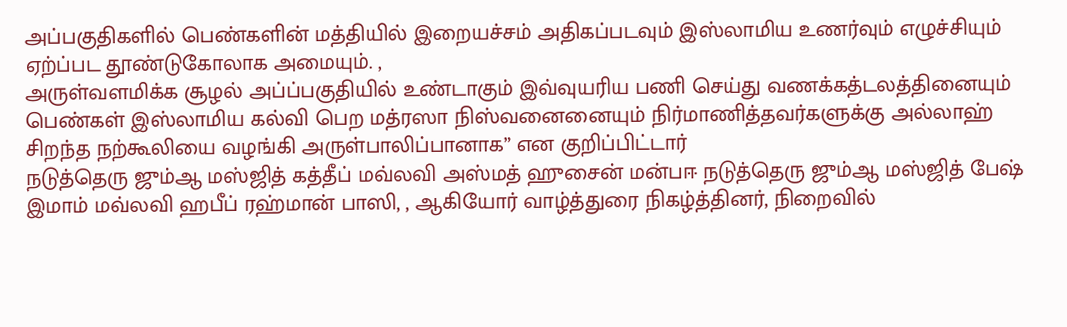அப்பகுதிகளில் பெண்களின் மத்தியில் இறையச்சம் அதிகப்படவும் இஸ்லாமிய உணர்வும் எழுச்சியும் ஏற்ப்பட தூண்டுகோலாக அமையும். ,
அருள்வளமிக்க சூழல் அப்ப்பகுதியில் உண்டாகும் இவ்வுயரிய பணி செய்து வணக்கத்டலத்தினையும் பெண்கள் இஸ்லாமிய கல்வி பெற மத்ரஸா நிஸ்வனைனையும் நிர்மாணித்தவர்களுக்கு அல்லாஹ் சிறந்த நற்கூலியை வழங்கி அருள்பாலிப்பானாக” என குறிப்பிட்டார்
நடுத்தெரு ஜும்ஆ மஸ்ஜித் கத்தீப் மவ்லவி அஸ்மத் ஹுசைன் மன்பஈ நடுத்தெரு ஜும்ஆ மஸ்ஜித் பேஷ் இமாம் மவ்லவி ஹபீப் ரஹ்மான் பாஸி, , ஆகியோர் வாழ்த்துரை நிகழ்த்தினர், நிறைவில்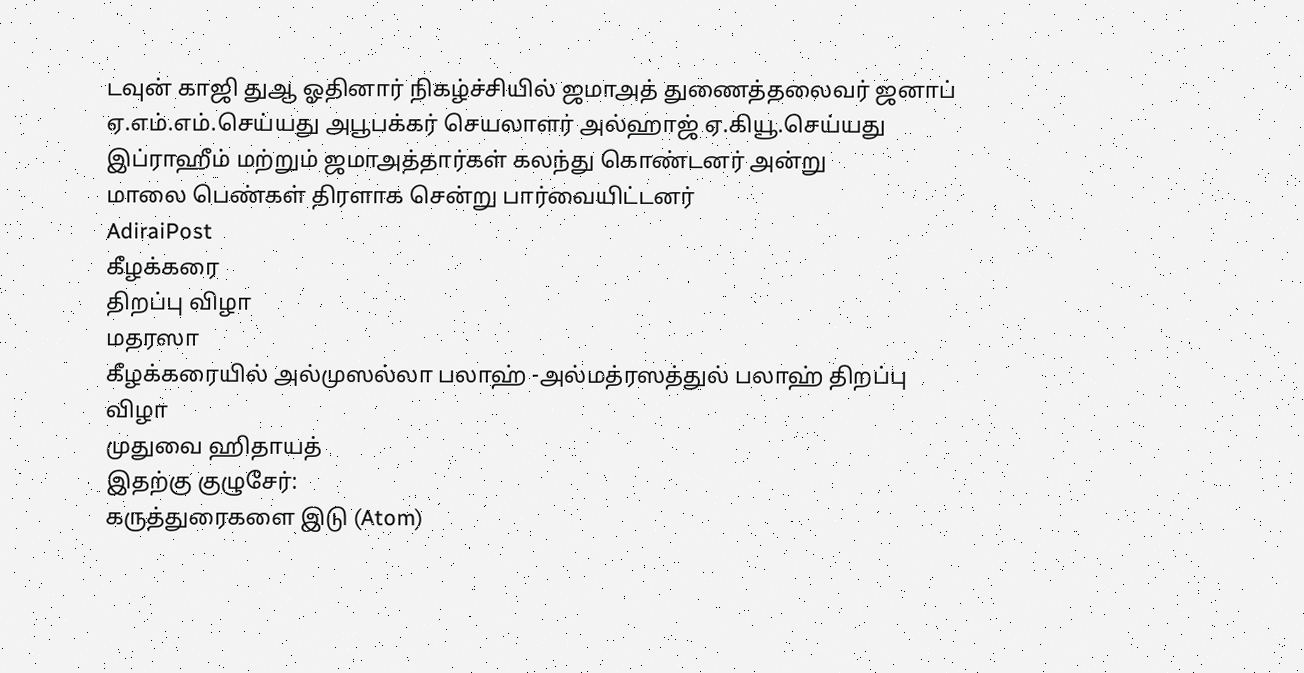டவுன் காஜி துஆ ஓதினார் நிகழ்ச்சியில் ஜமாஅத் துணைத்தலைவர் ஜனாப் ஏ.எம்.எம்.செய்யது அபூபக்கர் செயலாளர் அல்ஹாஜ் ஏ.கியூ.செய்யது இப்ராஹீம் மற்றும் ஜமாஅத்தார்கள் கலந்து கொண்டனர் அன்று
மாலை பெண்கள் திரளாக சென்று பார்வையிட்டனர்
AdiraiPost
கீழக்கரை
திறப்பு விழா
மதரஸா
கீழக்கரையில் அல்முஸல்லா பலாஹ் -அல்மத்ரஸத்துல் பலாஹ் திறப்பு விழா
முதுவை ஹிதாயத்
இதற்கு குழுசேர்:
கருத்துரைகளை இடு (Atom)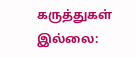கருத்துகள் இல்லை: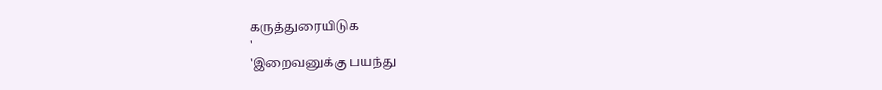கருத்துரையிடுக
'
'இறைவனுக்கு பயந்து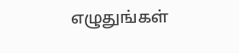எழுதுங்கள்